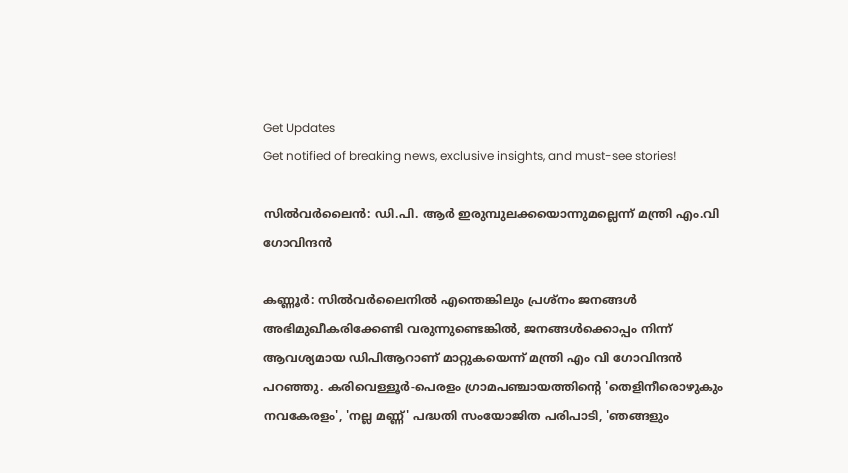Get Updates
Get notified of breaking news, exclusive insights, and must-see stories!

സില്‍വര്‍ലൈന്‍: ഡി.പി. ആര്‍ ഇരുമ്പുലക്കയൊന്നുമല്ലെന്ന് മന്ത്രി എം.വി ഗോവിന്ദന്‍

കണ്ണൂര്‍: സില്‍വര്‍ലൈനില്‍ എന്തെങ്കിലും പ്രശ്നം ജനങ്ങള്‍ അഭിമുഖീകരിക്കേണ്ടി വരുന്നുണ്ടെങ്കില്‍, ജനങ്ങള്‍ക്കൊപ്പം നിന്ന് ആവശ്യമായ ഡിപിആറാണ് മാറ്റുകയെന്ന് മന്ത്രി എം വി ഗോവിന്ദന്‍ പറഞ്ഞു. കരിവെള്ളൂര്‍-പെരളം ഗ്രാമപഞ്ചായത്തിന്റെ 'തെളിനീരൊഴുകും നവകേരളം', 'നല്ല മണ്ണ്' പദ്ധതി സംയോജിത പരിപാടി, 'ഞങ്ങളും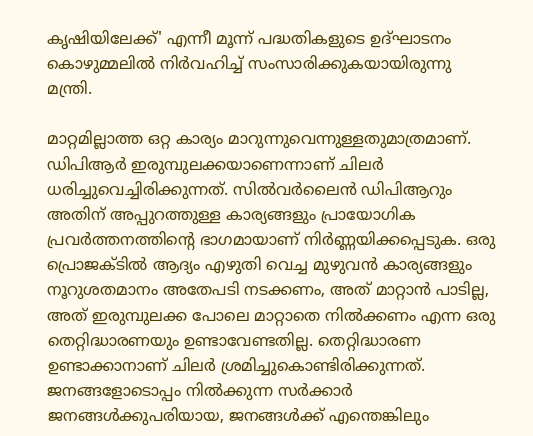കൃഷിയിലേക്ക്' എന്നീ മൂന്ന് പദ്ധതികളുടെ ഉദ്ഘാടനം കൊഴുമ്മലില്‍ നിര്‍വഹിച്ച് സംസാരിക്കുകയായിരുന്നു മന്ത്രി.

മാറ്റമില്ലാത്ത ഒറ്റ കാര്യം മാറുന്നുവെന്നുള്ളതുമാത്രമാണ്. ഡിപിആര്‍ ഇരുമ്പുലക്കയാണെന്നാണ് ചിലര്‍ ധരിച്ചുവെച്ചിരിക്കുന്നത്. സില്‍വര്‍ലൈന്‍ ഡിപിആറും അതിന് അപ്പുറത്തുള്ള കാര്യങ്ങളും പ്രായോഗിക പ്രവര്‍ത്തനത്തിന്റെ ഭാഗമായാണ് നിര്‍ണ്ണയിക്കപ്പെടുക. ഒരു പ്രൊജക്ടില്‍ ആദ്യം എഴുതി വെച്ച മുഴുവന്‍ കാര്യങ്ങളും നൂറുശതമാനം അതേപടി നടക്കണം, അത് മാറ്റാന്‍ പാടില്ല, അത് ഇരുമ്പുലക്ക പോലെ മാറ്റാതെ നില്‍ക്കണം എന്ന ഒരു തെറ്റിദ്ധാരണയും ഉണ്ടാവേണ്ടതില്ല. തെറ്റിദ്ധാരണ ഉണ്ടാക്കാനാണ് ചിലര്‍ ശ്രമിച്ചുകൊണ്ടിരിക്കുന്നത്. ജനങ്ങളോടൊപ്പം നില്‍ക്കുന്ന സര്‍ക്കാര്‍ ജനങ്ങള്‍ക്കുപരിയായ, ജനങ്ങള്‍ക്ക് എന്തെങ്കിലും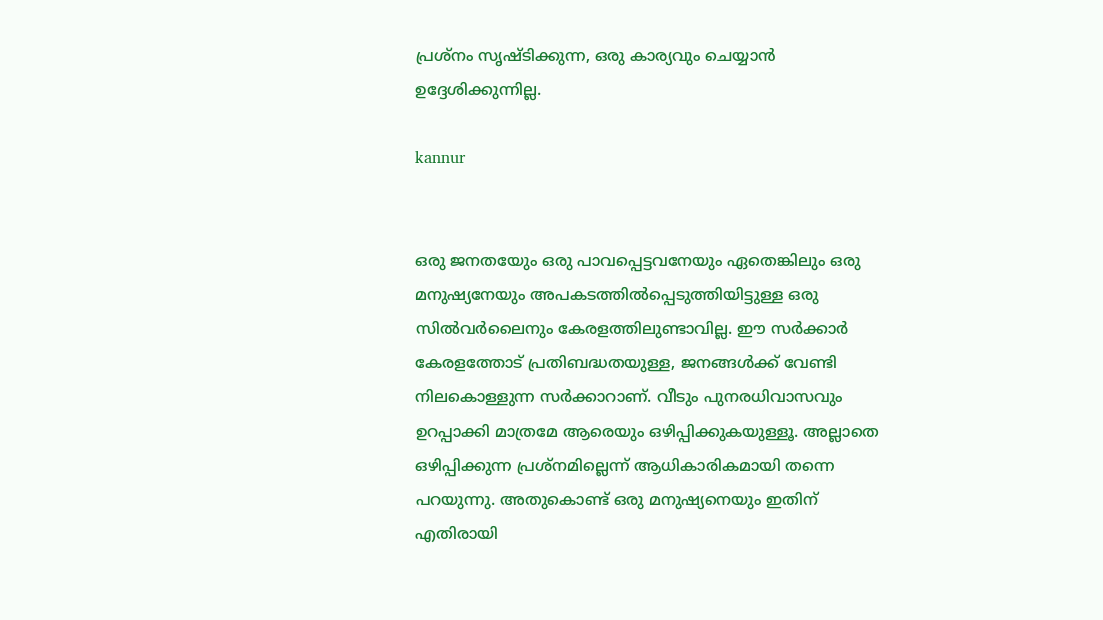പ്രശ്നം സൃഷ്ടിക്കുന്ന, ഒരു കാര്യവും ചെയ്യാന്‍ ഉദ്ദേശിക്കുന്നില്ല.

kannur


ഒരു ജനതയേും ഒരു പാവപ്പെട്ടവനേയും ഏതെങ്കിലും ഒരു മനുഷ്യനേയും അപകടത്തില്‍പ്പെടുത്തിയിട്ടുള്ള ഒരു സില്‍വര്‍ലൈനും കേരളത്തിലുണ്ടാവില്ല. ഈ സര്‍ക്കാര്‍ കേരളത്തോട് പ്രതിബദ്ധതയുള്ള, ജനങ്ങള്‍ക്ക് വേണ്ടി നിലകൊള്ളുന്ന സര്‍ക്കാറാണ്. വീടും പുനരധിവാസവും ഉറപ്പാക്കി മാത്രമേ ആരെയും ഒഴിപ്പിക്കുകയുള്ളൂ. അല്ലാതെ ഒഴിപ്പിക്കുന്ന പ്രശ്നമില്ലെന്ന് ആധികാരികമായി തന്നെ പറയുന്നു. അതുകൊണ്ട് ഒരു മനുഷ്യനെയും ഇതിന് എതിരായി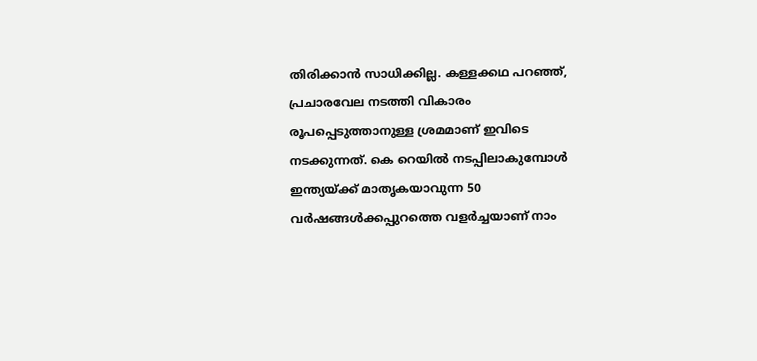തിരിക്കാന്‍ സാധിക്കില്ല. കള്ളക്കഥ പറഞ്ഞ്, പ്രചാരവേല നടത്തി വികാരം രൂപപ്പെടുത്താനുള്ള ശ്രമമാണ് ഇവിടെ നടക്കുന്നത്. കെ റെയില്‍ നടപ്പിലാകുമ്പോള്‍ ഇന്ത്യയ്ക്ക് മാതൃകയാവുന്ന 50 വര്‍ഷങ്ങള്‍ക്കപ്പുറത്തെ വളര്‍ച്ചയാണ് നാം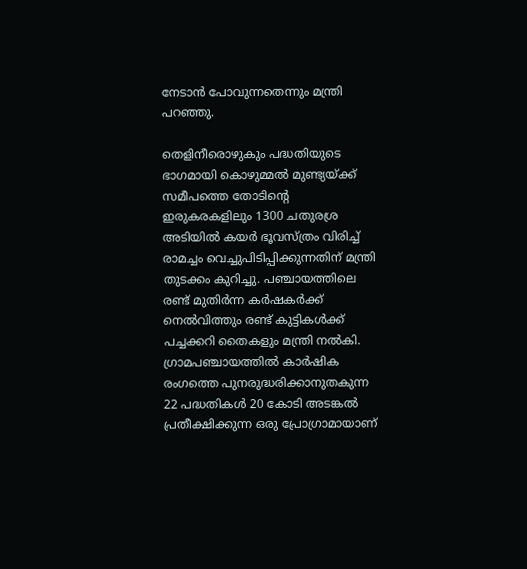നേടാന്‍ പോവുന്നതെന്നും മന്ത്രി പറഞ്ഞു.

തെളിനീരൊഴുകും പദ്ധതിയുടെ ഭാഗമായി കൊഴുമ്മല്‍ മുണ്ട്യയ്ക്ക് സമീപത്തെ തോടിന്റെ ഇരുകരകളിലും 1300 ചതുരശ്ര അടിയില്‍ കയര്‍ ഭൂവസ്ത്രം വിരിച്ച് രാമച്ചം വെച്ചുപിടിപ്പിക്കുന്നതിന് മന്ത്രി തുടക്കം കുറിച്ചു. പഞ്ചായത്തിലെ രണ്ട് മുതിര്‍ന്ന കര്‍ഷകര്‍ക്ക് നെല്‍വിത്തും രണ്ട് കുട്ടികള്‍ക്ക് പച്ചക്കറി തൈകളും മന്ത്രി നല്‍കി. ഗ്രാമപഞ്ചായത്തില്‍ കാര്‍ഷിക രംഗത്തെ പുനരുദ്ധരിക്കാനുതകുന്ന 22 പദ്ധതികള്‍ 20 കോടി അടങ്കല്‍ പ്രതീക്ഷിക്കുന്ന ഒരു പ്രോഗ്രാമായാണ്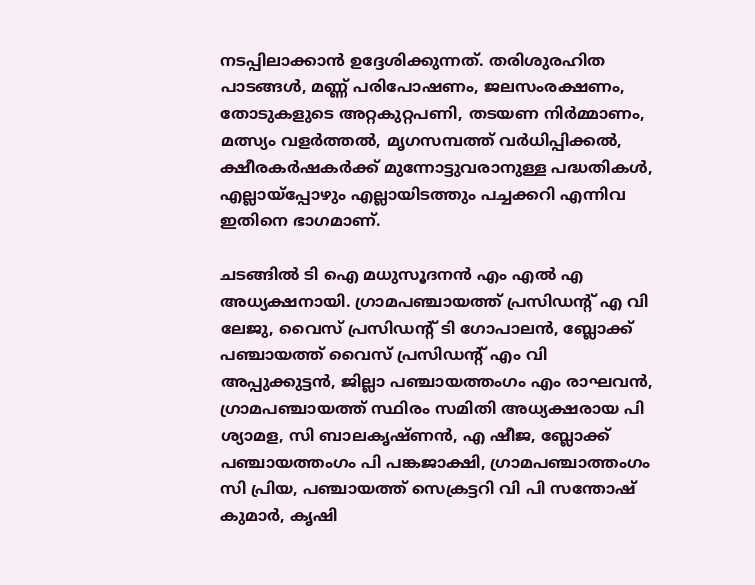നടപ്പിലാക്കാന്‍ ഉദ്ദേശിക്കുന്നത്. തരിശുരഹിത പാടങ്ങള്‍, മണ്ണ് പരിപോഷണം, ജലസംരക്ഷണം, തോടുകളുടെ അറ്റകുറ്റപണി, തടയണ നിര്‍മ്മാണം, മത്സ്യം വളര്‍ത്തല്‍, മൃഗസമ്പത്ത് വര്‍ധിപ്പിക്കല്‍, ക്ഷീരകര്‍ഷകര്‍ക്ക് മുന്നോട്ടുവരാനുള്ള പദ്ധതികള്‍, എല്ലായ്പ്പോഴും എല്ലായിടത്തും പച്ചക്കറി എന്നിവ ഇതിനെ ഭാഗമാണ്.

ചടങ്ങില്‍ ടി ഐ മധുസൂദനന്‍ എം എല്‍ എ അധ്യക്ഷനായി. ഗ്രാമപഞ്ചായത്ത് പ്രസിഡന്റ് എ വി ലേജു, വൈസ് പ്രസിഡന്റ് ടി ഗോപാലന്‍, ബ്ലോക്ക് പഞ്ചായത്ത് വൈസ് പ്രസിഡന്റ് എം വി അപ്പുക്കുട്ടന്‍, ജില്ലാ പഞ്ചായത്തംഗം എം രാഘവന്‍, ഗ്രാമപഞ്ചായത്ത് സ്ഥിരം സമിതി അധ്യക്ഷരായ പി ശ്യാമള, സി ബാലകൃഷ്ണന്‍, എ ഷീജ, ബ്ലോക്ക് പഞ്ചായത്തംഗം പി പങ്കജാക്ഷി, ഗ്രാമപഞ്ചാത്തംഗം സി പ്രിയ, പഞ്ചായത്ത് സെക്രട്ടറി വി പി സന്തോഷ് കുമാര്‍, കൃഷി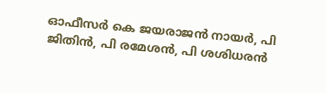ഓഫീസര്‍ കെ ജയരാജന്‍ നായര്‍, പി ജിതിന്‍, പി രമേശന്‍, പി ശശിധരന്‍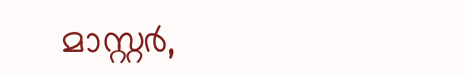മാസ്റ്റര്‍,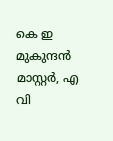കെ ഇ മുകുന്ദന്‍ മാസ്റ്റര്‍, എ വി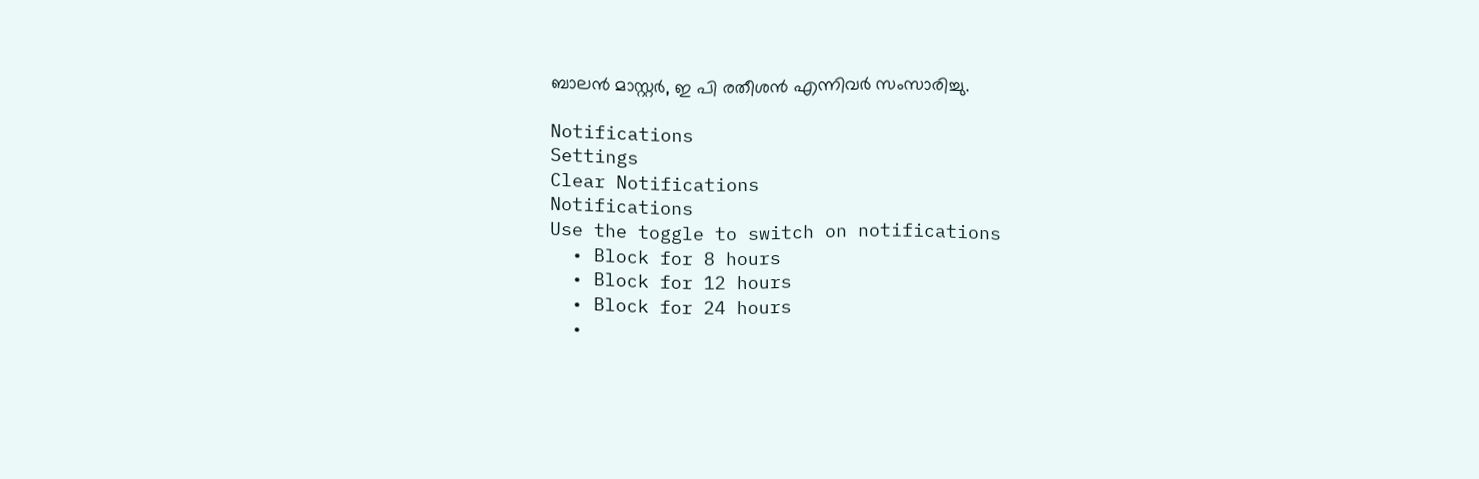ബാലന്‍ മാസ്റ്റര്‍, ഇ പി രതീശന്‍ എന്നിവര്‍ സംസാരിച്ചു.

Notifications
Settings
Clear Notifications
Notifications
Use the toggle to switch on notifications
  • Block for 8 hours
  • Block for 12 hours
  • Block for 24 hours
  •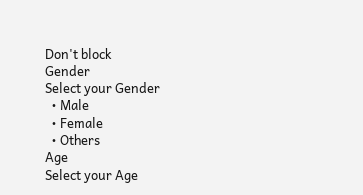Don't block
Gender
Select your Gender
  • Male
  • Female
  • Others
Age
Select your Age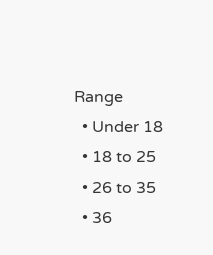Range
  • Under 18
  • 18 to 25
  • 26 to 35
  • 36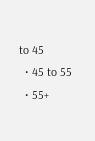to 45
  • 45 to 55
  • 55+